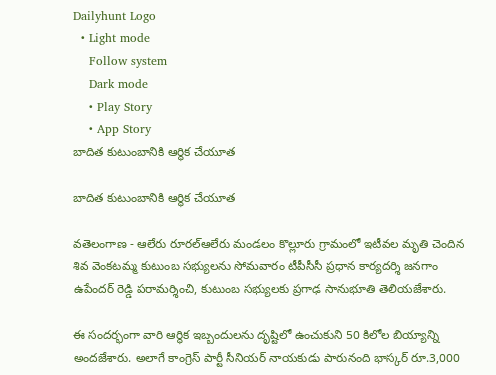Dailyhunt Logo
  • Light mode
    Follow system
    Dark mode
    • Play Story
    • App Story
బాదిత కుటుంబానికి ఆర్థిక చేయూత

బాదిత కుటుంబానికి ఆర్థిక చేయూత

వతెలంగాణ - ఆలేరు రూరల్ఆలేరు మండలం కొల్లూరు గ్రామంలో ఇటీవల మృతి చెందిన శివ వెంకటమ్మ కుటుంబ సభ్యులను సోమవారం టీపీసీసీ ప్రధాన కార్యదర్శి జనగాం ఉపేందర్ రెడ్డి పరామర్శించి, కుటుంబ సభ్యులకు ప్రగాఢ సానుభూతి తెలియజేశారు.

ఈ సందర్భంగా వారి ఆర్థిక ఇబ్బందులను దృష్టిలో ఉంచుకుని 50 కిలోల బియ్యాన్ని అందజేశారు. అలాగే కాంగ్రెస్ పార్టీ సీనియర్ నాయకుడు పారునంది భాస్కర్ రూ.3,000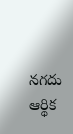నగదు ఆర్థిక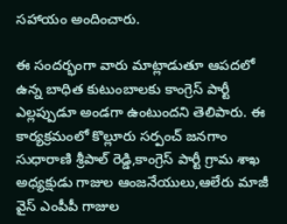సహాయం అందించారు.

ఈ సందర్భంగా వారు మాట్లాడుతూ ఆపదలో ఉన్న బాధిత కుటుంబాలకు కాంగ్రెస్ పార్టీ ఎల్లప్పుడూ అండగా ఉంటుందని తెలిపారు. ఈ కార్యక్రమంలో కొల్లూరు సర్పంచ్ జనగాం సుధారాణి శ్రీపాల్ రెడ్డి,కాంగ్రెస్ పార్టీ గ్రామ శాఖ అధ్యక్షుడు గాజుల ఆంజనేయులు,ఆలేరు మాజీ వైస్ ఎంపీపీ గాజుల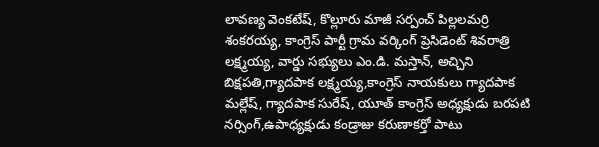లావణ్య వెంకటేష్, కొల్లూరు మాజీ సర్పంచ్ పిల్లలమర్రి శంకరయ్య, కాంగ్రెస్ పార్టీ గ్రామ వర్కింగ్ ప్రెసిడెంట్ శివరాత్రి లక్ష్మయ్య, వార్డు సభ్యులు ఎం.డి. మస్తాన్, అచ్చిని బిక్షపతి,గ్యాదపాక లక్ష్మయ్య,కాంగ్రెస్ నాయకులు గ్యాదపాక మల్లేష్, గ్యాదపాక సురేష్, యూత్ కాంగ్రెస్ అధ్యక్షుడు బరపటి నర్సింగ్,ఉపాధ్యక్షుడు కండ్రాజు కరుణాకర్తో పాటు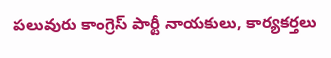పలువురు కాంగ్రెస్ పార్టీ నాయకులు, కార్యకర్తలు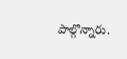పాల్గొన్నారు.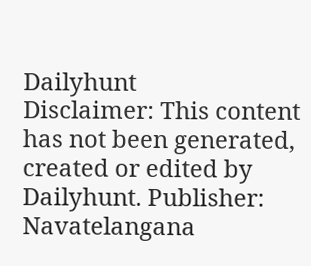Dailyhunt
Disclaimer: This content has not been generated, created or edited by Dailyhunt. Publisher: Navatelangana